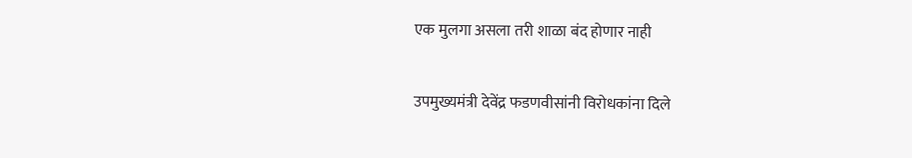एक मुलगा असला तरी शाळा बंद होणार नाही

उपमुख्यमंत्री देवेंद्र फडणवीसांनी विरोधकांना दिले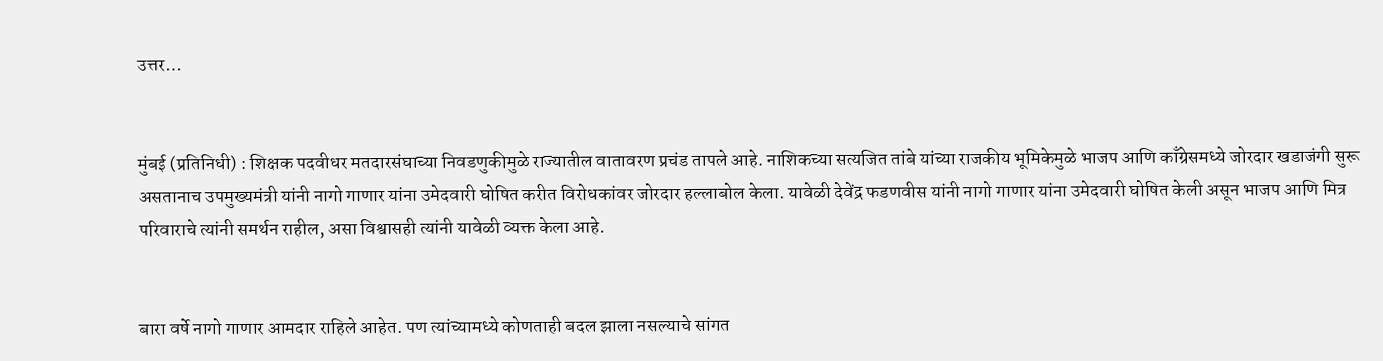उत्तर…


मुंबई (प्रतिनिधी) : शिक्षक पदवीधर मतदारसंघाच्या निवडणुकीमुळे राज्यातील वातावरण प्रचंड तापले आहे. नाशिकच्या सत्यजित तांबे यांच्या राजकीय भूमिकेमुळे भाजप आणि काँग्रेसमध्ये जोरदार खडाजंगी सुरू असतानाच उपमुख्यमंत्री यांनी नागो गाणार यांना उमेदवारी घोषित करीत विरोधकांवर जोरदार हल्लाबोल केला. यावेळी देवेंद्र फडणवीस यांनी नागो गाणार यांना उमेदवारी घोषित केली असून भाजप आणि मित्र परिवाराचे त्यांनी समर्थन राहील, असा विश्वासही त्यांनी यावेळी व्यक्त केला आहे.


बारा वर्षे नागो गाणार आमदार राहिले आहेत. पण त्यांच्यामध्ये कोणताही बदल झाला नसल्याचे सांगत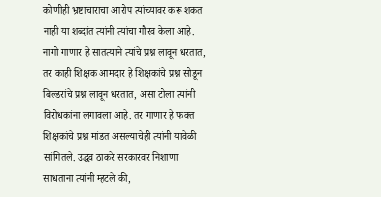कोणीही भ्रष्टाचाराचा आरोप त्यांच्यावर करू शकत नाही या शब्दांत त्यांनी त्यांचा गौरव केला आहे. नागो गाणार हे सातत्याने त्यांचे प्रश्न लावून धरतात, तर काही शिक्षक आमदार हे शिक्षकांचे प्रश्न सोडून बिल्डरांचे प्रश्न लावून धरतात, असा टोला त्यांनी विरोधकांना लगावला आहे. तर गाणार हे फक्त शिक्षकांचे प्रश्न मांडत असल्याचेही त्यांनी यावेळी सांगितले. उद्धव ठाकरे सरकारवर निशाणा साधताना त्यांनी म्हटले की,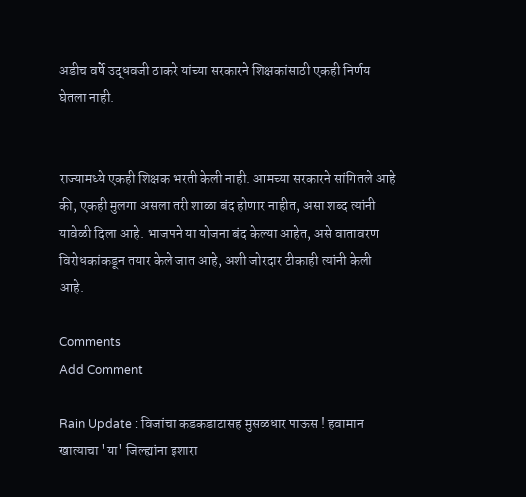अडीच वर्षे उद्धवजी ठाकरे यांच्या सरकारने शिक्षकांसाठी एकही निर्णय घेतला नाही.


राज्यामध्ये एकही शिक्षक भरती केली नाही. आमच्या सरकारने सांगितले आहे की, एकही मुलगा असला तरी शाळा बंद होणार नाहीत, असा शब्द त्यांनी यावेळी दिला आहे. भाजपने या योजना बंद केल्या आहेत, असे वातावरण विरोधकांकडून तयार केले जात आहे, अशी जोरदार टीकाही त्यांनी केली आहे.

Comments
Add Comment

Rain Update : विजांचा कडकडाटासह मुसळधार पाऊस ! हवामान खात्याचा 'या' जिल्ह्यांना इशारा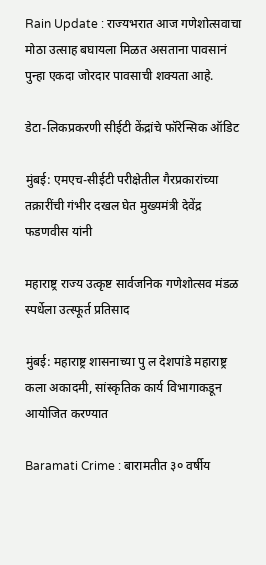Rain Update : राज्यभरात आज गणेशोत्सवाचा मोठा उत्साह बघायला मिळत असताना पावसानं पुन्हा एकदा जोरदार पावसाची शक्यता आहे.

डेटा-लिकप्रकरणी सीईटी केंद्रांचे फॉरेन्सिक ऑडिट

मुंबई: एमएच-सीईटी परीक्षेतील गैरप्रकारांच्या तक्रारींची गंभीर दखल घेत मुख्यमंत्री देवेंद्र फडणवीस यांनी

महाराष्ट्र राज्य उत्कृष्ट सार्वजनिक गणेशोत्सव मंडळ स्पर्धेला उत्स्फूर्त प्रतिसाद

मुंबई: महाराष्ट्र शासनाच्या पु ल देशपांडे महाराष्ट्र कला अकादमी, सांस्कृतिक कार्य विभागाकडून आयोजित करण्यात

Baramati Crime : बारामतीत ३० वर्षीय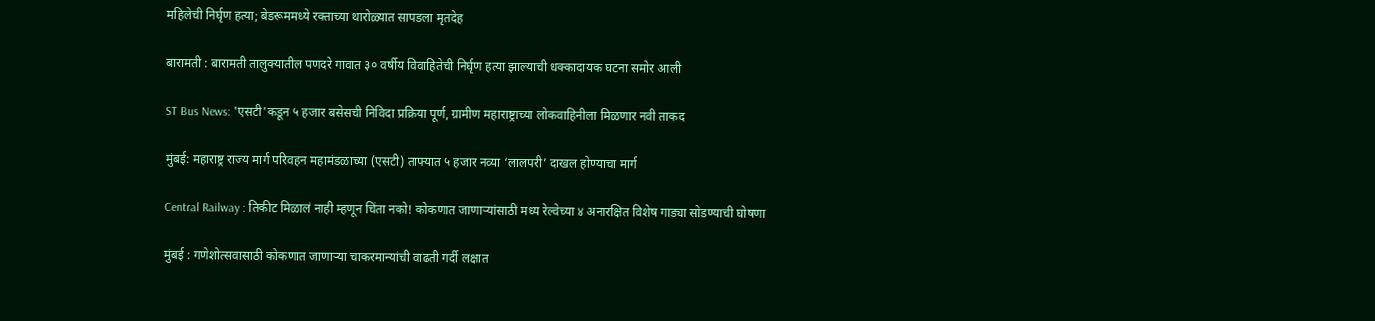महिलेची निर्घृण हत्या; बेडरूममध्ये रक्ताच्या थारोळ्यात सापडला मृतदेह

बारामती : बारामती तालुक्यातील पणदरे गावात ३० वर्षीय विवाहितेची निर्घृण हत्या झाल्याची धक्कादायक घटना समोर आली

ST Bus News: 'एसटी'कडून ५ हजार बसेसची निविदा प्रक्रिया पूर्ण, ग्रामीण महाराष्ट्राच्या लोकवाहिनीला मिळणार नवी ताकद

मुंबई: महाराष्ट्र राज्य मार्ग परिवहन महामंडळाच्या (एसटी) ताफ्यात ५ हजार नव्या ‘लालपरी’ दाखल होण्याचा मार्ग

Central Railway : तिकीट मिळालं नाही म्हणून चिंता नको! कोकणात जाणाऱ्यांसाठी मध्य रेल्वेच्या ४ अनारक्षित विशेष गाड्या सोडण्याची घोषणा

मुंबई : गणेशोत्सवासाठी कोकणात जाणाऱ्या चाकरमान्यांची वाढती गर्दी लक्षात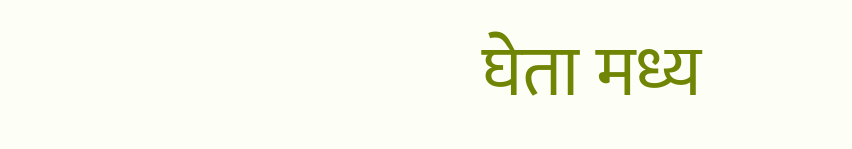घेता मध्य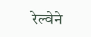रेल्वेने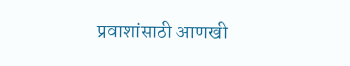प्रवाशांसाठी आणखी